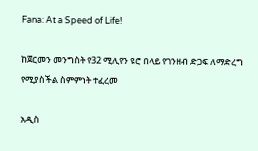Fana: At a Speed of Life!

ከጀርመን መንግስት የ32 ሚሊየን ዩሮ በላይ የገንዘብ ድጋፍ ለማድረግ የሚያስችል ስምምነት ተፈረመ

አዲስ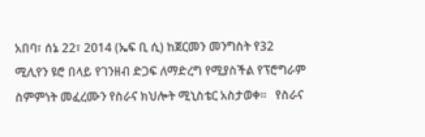አበባ፣ ሰኔ 22፣ 2014 (ኤፍ ቢ ሲ) ከጀርመን መንግስት የ32 ሚሊየን ዩሮ በላይ የገንዘብ ድጋፍ ለማድረግ የሚያስችል የፕሮግራም ስምምነት መፈረሙን የስራና ክህሎት ሚኒስቴር አስታወቀ፡፡   የስራና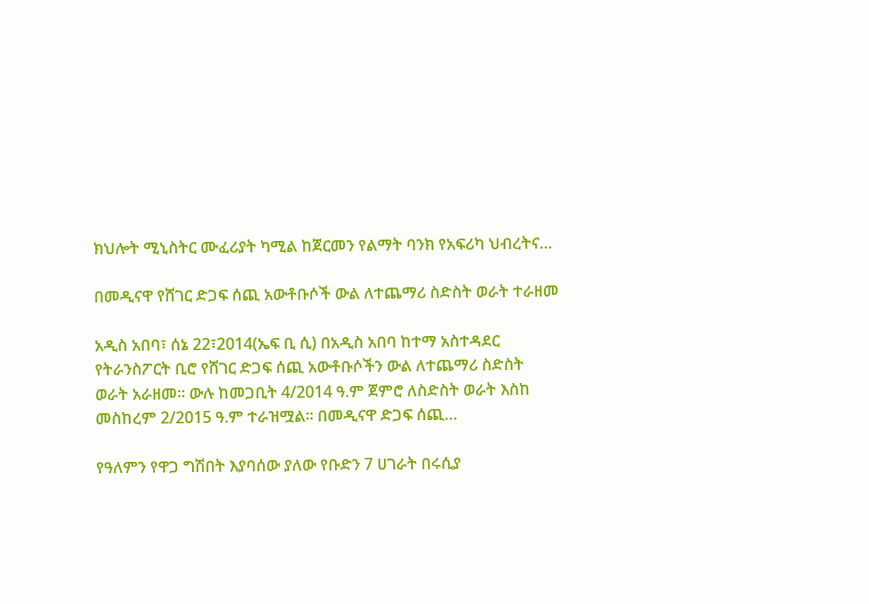ክህሎት ሚኒስትር ሙፈሪያት ካሚል ከጀርመን የልማት ባንክ የአፍሪካ ህብረትና…

በመዲናዋ የሸገር ድጋፍ ሰጪ አውቶቡሶች ውል ለተጨማሪ ስድስት ወራት ተራዘመ

አዲስ አበባ፣ ሰኔ 22፣2014(ኤፍ ቢ ሲ) በአዲስ አበባ ከተማ አስተዳደር የትራንስፖርት ቢሮ የሸገር ድጋፍ ሰጪ አውቶቡሶችን ውል ለተጨማሪ ስድስት ወራት አራዘመ፡፡ ውሉ ከመጋቢት 4/2014 ዓ.ም ጀምሮ ለስድስት ወራት እስከ መስከረም 2/2015 ዓ.ም ተራዝሟል፡፡ በመዲናዋ ድጋፍ ሰጪ…

የዓለምን የዋጋ ግሽበት እያባሰው ያለው የቡድን 7 ሀገራት በሩሲያ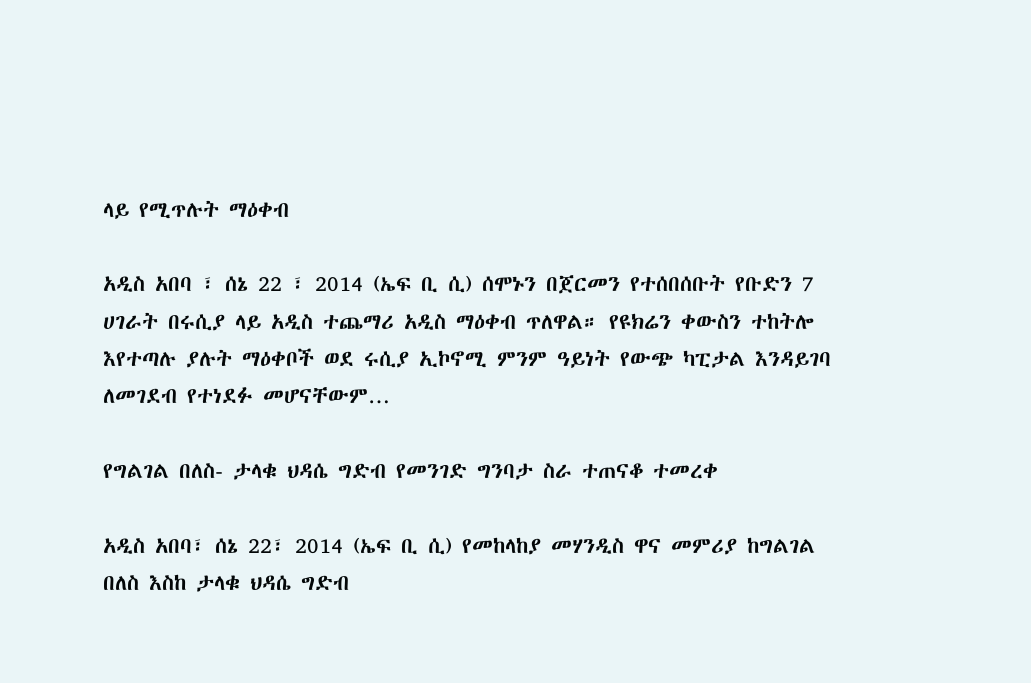ላይ የሚጥሉት ማዕቀብ

አዲስ አበባ ፣ ሰኔ 22 ፣ 2014 (ኤፍ ቢ ሲ) ሰሞኑን በጀርመን የተሰበሰቡት የቡድን 7 ሀገራት በሩሲያ ላይ አዲስ ተጨማሪ አዲስ ማዕቀብ ጥለዋል። የዩክሬን ቀውስን ተከትሎ እየተጣሉ ያሉት ማዕቀቦች ወደ ሩሲያ ኢኮኖሚ ምንም ዓይነት የውጭ ካፒታል እንዳይገባ ለመገደብ የተነደፉ መሆናቸውም…

የግልገል በለስ- ታላቁ ህዳሴ ግድብ የመንገድ ግንባታ ስራ ተጠናቆ ተመረቀ

አዲስ አበባ፣ ሰኔ 22፣ 2014 (ኤፍ ቢ ሲ) የመከላከያ መሃንዲስ ዋና መምሪያ ከግልገል በለስ እስከ ታላቁ ህዳሴ ግድብ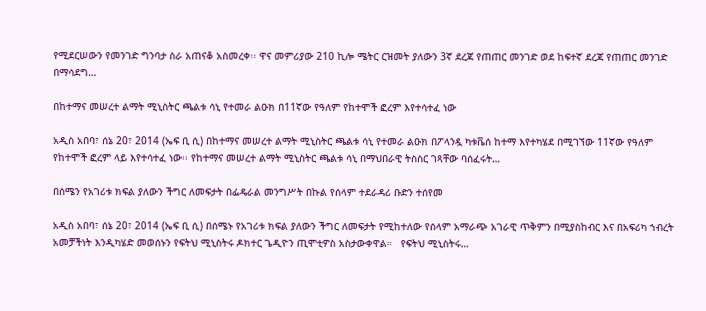የሚደርሠውን የመንገድ ግንባታ ስራ አጠናቆ አስመረቀ፡፡ ዋና መምሪያው 210 ኪሎ ሜትር ርዝመት ያለውን 3ኛ ደረጃ የጠጠር መንገድ ወደ ከፍተኛ ደረጃ የጠጠር መንገድ በማሳደግ…

በከተማና መሠረተ ልማት ሚኒስትር ጫልቱ ሳኒ የተመራ ልዑክ በ11ኛው የዓለም የከተሞች ፎረም እየተሳተፈ ነው

አዲስ አበባ፣ ሰኔ 20፣ 2014 (ኤፍ ቢ ሲ) በከተማና መሠረተ ልማት ሚኒስትር ጫልቱ ሳኒ የተመራ ልዑክ በፖላንዷ ካቱቬሰ ከተማ እየተካሄደ በሚገኘው 11ኛው የዓለም የከተሞች ፎረም ላይ እየተሳተፈ ነው፡፡ የከተማና መሠረተ ልማት ሚኒስትር ጫልቱ ሳኒ በማህበራዊ ትስስር ገጻቸው ባሰፈሩት…

በሰሜን የአገሪቱ ክፍል ያለውን ችግር ለመፍታት በፌዴራል መንግሥት በኩል የሰላም ተደራዳሪ ቡድን ተሰየመ

አዲስ አበባ፣ ሰኔ 20፣ 2014 (ኤፍ ቢ ሲ) በሰሜኑ የአገሪቱ ክፍል ያለውን ችግር ለመፍታት የሚከተለው የሰላም አማራጭ አገራዊ ጥቅምን በሚያስከብር እና በአፍሪካ ኀብረት አመቻችነት እንዲካሄድ መወሰኑን የፍትህ ሚኒስትሩ ዶክተር ጌዲዮን ጢሞቲዎስ አስታውቀዋል።   የፍትህ ሚኒስትሩ…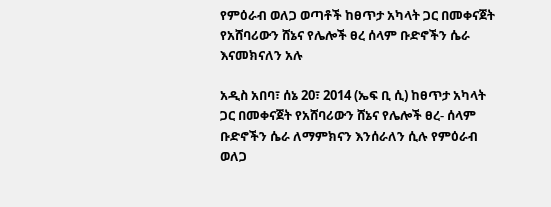የምዕራብ ወለጋ ወጣቶች ከፀጥታ አካላት ጋር በመቀናጀት የአሸባሪውን ሸኔና የሌሎች ፀረ ሰላም ቡድኖችን ሴራ እናመክናለን አሉ

አዲስ አበባ፣ ሰኔ 20፣ 2014 (ኤፍ ቢ ሲ) ከፀጥታ አካላት ጋር በመቀናጀት የአሸባሪውን ሸኔና የሌሎች ፀረ- ሰላም ቡድኖችን ሴራ ለማምክናን እንሰራለን ሲሉ የምዕራብ ወለጋ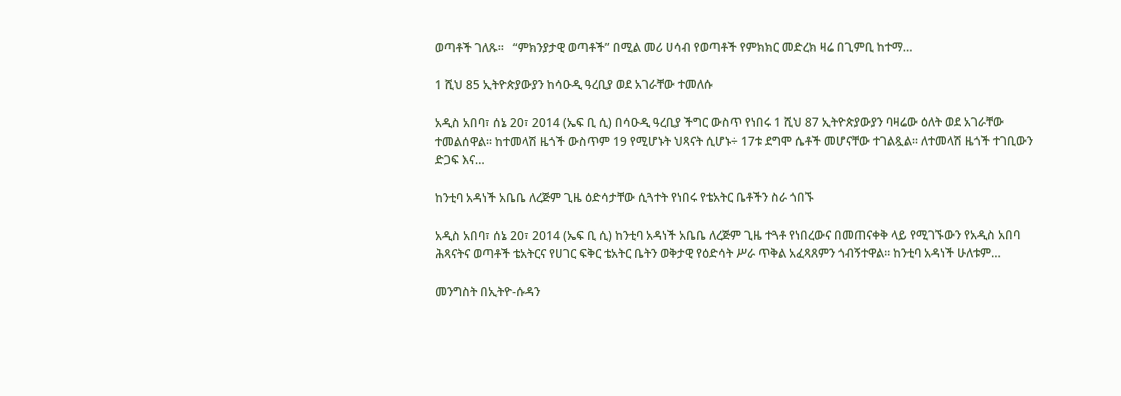ወጣቶች ገለጹ፡፡   “ምክንያታዊ ወጣቶች” በሚል መሪ ሀሳብ የወጣቶች የምክክር መድረክ ዛሬ በጊምቢ ከተማ…

1 ሺህ 85 ኢትዮጵያውያን ከሳዑዲ ዓረቢያ ወደ አገራቸው ተመለሱ

አዲስ አበባ፣ ሰኔ 20፣ 2014 (ኤፍ ቢ ሲ) በሳዑዲ ዓረቢያ ችግር ውስጥ የነበሩ 1 ሺህ 87 ኢትዮጵያውያን ባዛሬው ዕለት ወደ አገራቸው ተመልሰዋል፡፡ ከተመላሽ ዜጎች ውስጥም 19 የሚሆኑት ህጻናት ሲሆኑ÷ 17ቱ ደግሞ ሴቶች መሆናቸው ተገልጿል፡፡ ለተመላሽ ዜጎች ተገቢውን ድጋፍ እና…

ከንቲባ አዳነች አቤቤ ለረጅም ጊዜ ዕድሳታቸው ሲጓተት የነበሩ የቴአትር ቤቶችን ስራ ጎበኙ

አዲስ አበባ፣ ሰኔ 20፣ 2014 (ኤፍ ቢ ሲ) ከንቲባ አዳነች አቤቤ ለረጅም ጊዜ ተጓቶ የነበረውና በመጠናቀቅ ላይ የሚገኙውን የአዲስ አበባ ሕጻናትና ወጣቶች ቴአትርና የሀገር ፍቅር ቴአትር ቤትን ወቅታዊ የዕድሳት ሥራ ጥቅል አፈጻጸምን ጎብኝተዋል። ከንቲባ አዳነች ሁለቱም…

መንግስት በኢትዮ-ሱዳን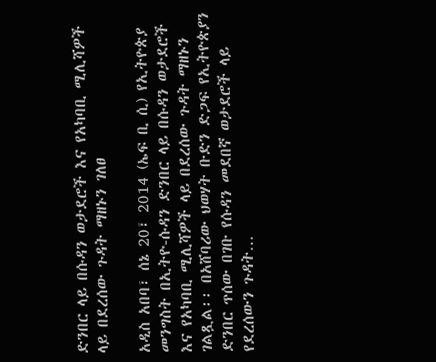ድንበር ላይ በሱዳን ወታደሮች እና የአካባቢ ሚሊሻዎች ላይ በደረሰው ጉዳት ማዘኑን ገለፀ

አዲስ አበባ፣ ሰኔ 20፣ 2014 (ኤፍ ቢ ሲ) የኢትዮጵያ መንግስት በኢትዮ-ሱዳን ድንበር ላይ በሱዳን ወታደሮች እና የአካባቢ ሚሊሻዎች ላይ በደረሰው ጉዳት ማዘኑን ገልጿል፡፡ በአሸባሪው ህወሃት ቡድን ድጋፍ የኢትዮጵያን ድንበር ጥሰው በገቡ የሱዳን መደበኛ ወታደሮች ላይ የደረሰውን ጉዳት…